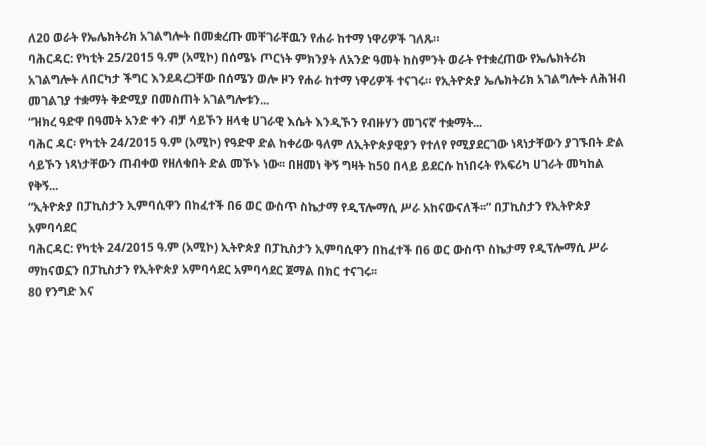ለ20 ወራት የኤሌክትሪክ አገልግሎት በመቋረጡ መቸገራቸዉን የሐራ ከተማ ነዋሪዎች ገለጹ።
ባሕርዳር: የካቲት 25/2015 ዓ.ም (አሚኮ) በሰሜኑ ጦርነት ምክንያት ለአንድ ዓመት ከስምንት ወራት የተቋረጠው የኤሌክትሪክ አገልግሎት ለበርካታ ችግር እንደዳረጋቸው በሰሜን ወሎ ዞን የሐራ ከተማ ነዋሪዎች ተናገሩ። የኢትዮጵያ ኤሌክትሪክ አገልግሎት ለሕዝብ መገልገያ ተቋማት ቅድሚያ በመስጠት አገልግሎቱን...
“ዝክረ ዓድዋ በዓመት አንድ ቀን ብቻ ሳይኾን ዘላቂ ሀገራዊ እሴት እንዲኾን የብዙሃን መገናኛ ተቋማት...
ባሕር ዳር፡ የካቲት 24/2015 ዓ.ም (አሚኮ) የዓድዋ ድል ከቀሪው ዓለም ለኢትዮጵያዊያን የተለየ የሚያደርገው ነጻነታቸውን ያገኙበት ድል ሳይኾን ነጻነታቸውን ጠብቀወ የዘለቁበት ድል መኾኑ ነው፡፡ በዘመነ ቅኝ ግዛት ከ50 በላይ ይደርሱ ከነበሩት የአፍሪካ ሀገራት መካከል የቅኝ...
“ኢትዮጵያ በፓኪስታን ኢምባሲዋን በከፈተች በ6 ወር ውስጥ ስኬታማ የዲፕሎማሲ ሥራ አከናውናለች፡፡” በፓኪስታን የኢትዮጵያ አምባሳደር
ባሕርዳር: የካቲት 24/2015 ዓ.ም (አሚኮ) ኢትዮጵያ በፓኪስታን ኢምባሲዋን በከፈተች በ6 ወር ውስጥ ስኬታማ የዲፕሎማሲ ሥራ ማከናወኗን በፓኪስታን የኢትዮጵያ አምባሳደር አምባሳደር ጀማል በክር ተናገሩ፡፡
80 የንግድ እና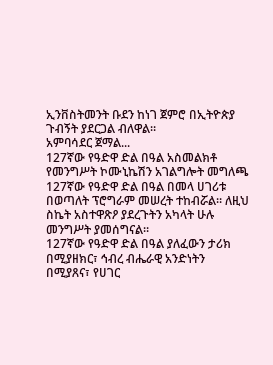ኢንቨስትመንት ቡደን ከነገ ጀምሮ በኢትዮጵያ ጉብኝት ያደርጋል ብለዋል።
አምባሳደር ጀማል...
127ኛው የዓድዋ ድል በዓል አስመልክቶ የመንግሥት ኮሙኒኬሽን አገልግሎት መግለጫ
127ኛው የዓድዋ ድል በዓል በመላ ሀገሪቱ በወጣለት ፕሮግራም መሠረት ተከብሯል። ለዚህ ስኬት አስተዋጽዖ ያደረጉትን አካላት ሁሉ መንግሥት ያመሰግናል።
127ኛው የዓድዋ ድል በዓል ያለፈውን ታሪክ በሚያዘክር፣ ኅብረ ብሔራዊ አንድነትን በሚያጸና፣ የሀገር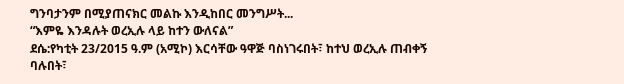ግንባታንም በሚያጠናክር መልኩ እንዲከበር መንግሥት...
“እምዬ እንዳሉት ወረኢሉ ላይ ከተን ውለናል”
ደሴ:የካቲት 23/2015 ዓ.ም (አሚኮ) እርሳቸው ዓዋጅ ባስነገሩበት፣ ከተህ ወረኢሉ ጠብቀኝ ባሉበት፣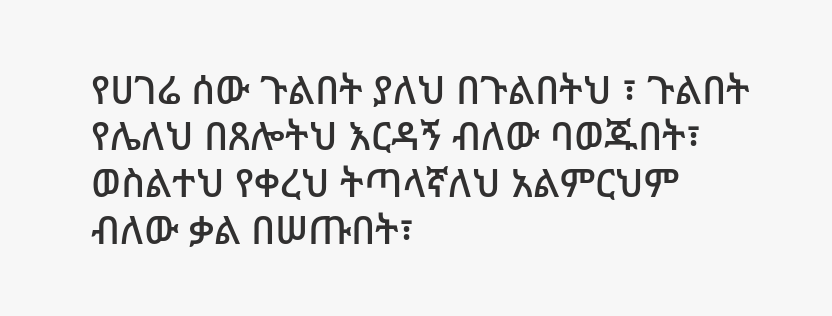የሀገሬ ሰው ጉልበት ያለህ በጉልበትህ ፣ ጉልበት የሌለህ በጸሎትህ እርዳኝ ብለው ባወጁበት፣ ወስልተህ የቀረህ ትጣላኛለህ አልምርህም ብለው ቃል በሠጡበት፣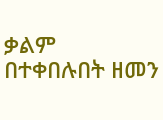ቃልም በተቀበሉበት ዘመን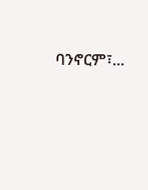ባንኖርም፣...